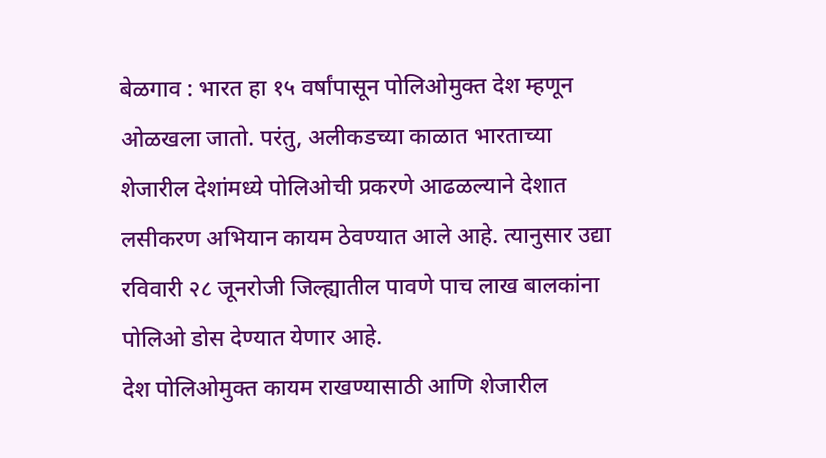बेळगाव : भारत हा १५ वर्षांपासून पोलिओमुक्त देश म्हणून ओळखला जातो. परंतु, अलीकडच्या काळात भारताच्या शेजारील देशांमध्ये पोलिओची प्रकरणे आढळल्याने देशात लसीकरण अभियान कायम ठेवण्यात आले आहे. त्यानुसार उद्या रविवारी २८ जूनरोजी जिल्ह्यातील पावणे पाच लाख बालकांना पोलिओ डोस देण्यात येणार आहे.
देश पोलिओमुक्त कायम राखण्यासाठी आणि शेजारील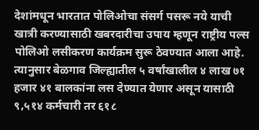देशांमधून भारतात पोलिओचा संसर्ग पसरू नये याची खात्री करण्यासाठी खबरदारीचा उपाय म्हणून राष्ट्रीय पल्स पोलिओ लसीकरण कार्यक्रम सुरू ठेवण्यात आला आहे. त्यानुसार बेळगाव जिल्ह्यातील ५ वर्षांखालील ४ लाख ७१ हजार ४१ बालकांना लस देण्यात येणार असून यासाठी ९,५१४ कर्मचारी तर ६१८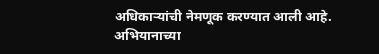अधिकाऱ्यांची नेमणूक करण्यात आली आहे.
अभियानाच्या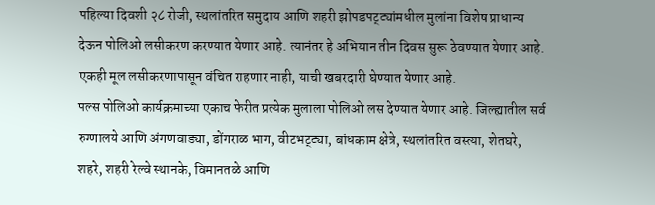पहिल्या दिवशी २८ रोजी, स्थलांतरित समुदाय आणि शहरी झोपडपट्ट्यांमधील मुलांना विशेष प्राधान्य देऊन पोलिओ लसीकरण करण्यात येणार आहे. त्यानंतर हे अभियान तीन दिवस सुरू ठेवण्यात येणार आहे. एकही मूल लसीकरणापासून वंचित राहणार नाही, याची खबरदारी घेण्यात येणार आहे.
पल्स पोलिओ कार्यक्रमाच्या एकाच फेरीत प्रत्येक मुलाला पोलिओ लस देण्यात येणार आहे. जिल्ह्यातील सर्व रुग्णालये आणि अंगणवाड्या, डोंगराळ भाग, वीटभट्ट्या, बांधकाम क्षेत्रे, स्थलांतरित वस्त्या, शेतघरे, शहरे, शहरी रेल्वे स्थानके, विमानतळे आणि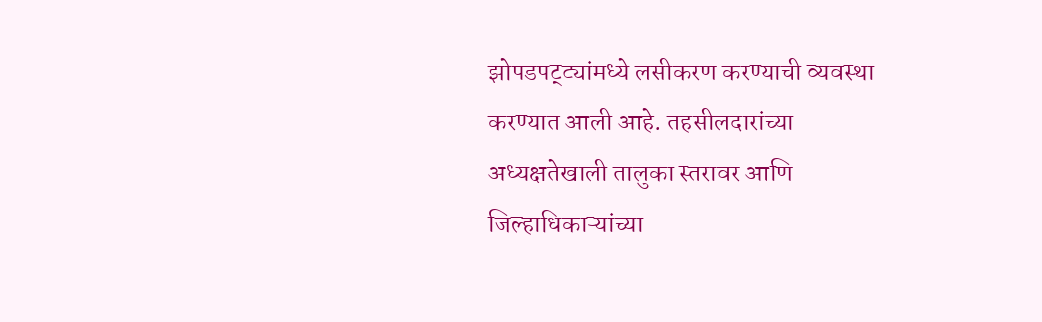झोपडपट्ट्यांमध्ये लसीकरण करण्याची व्यवस्था करण्यात आली आहे. तहसीलदारांच्या अध्यक्षतेखाली तालुका स्तरावर आणि जिल्हाधिकाऱ्यांच्या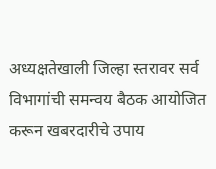अध्यक्षतेखाली जिल्हा स्तरावर सर्व विभागांची समन्वय बैठक आयोजित करून खबरदारीचे उपाय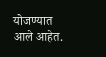योजण्यात आले आहेत.